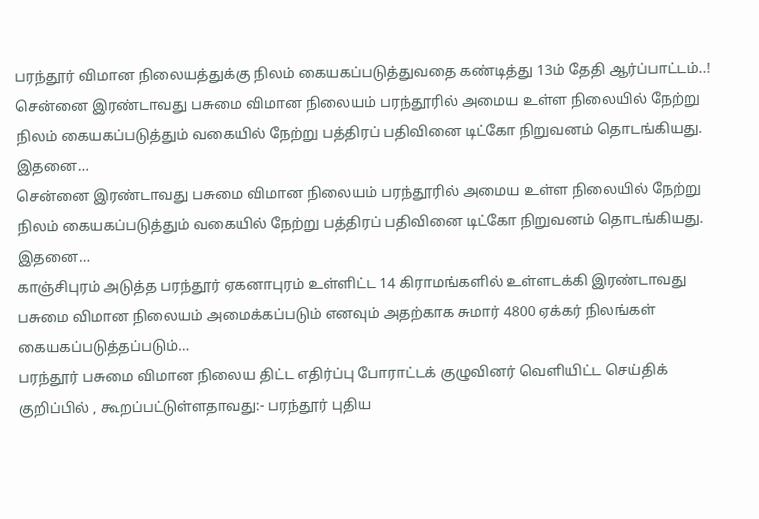பரந்தூர் விமான நிலையத்துக்கு நிலம் கையகப்படுத்துவதை கண்டித்து 13ம் தேதி ஆர்ப்பாட்டம்..!
சென்னை இரண்டாவது பசுமை விமான நிலையம் பரந்தூரில் அமைய உள்ள நிலையில் நேற்று நிலம் கையகப்படுத்தும் வகையில் நேற்று பத்திரப் பதிவினை டிட்கோ நிறுவனம் தொடங்கியது. இதனை…
சென்னை இரண்டாவது பசுமை விமான நிலையம் பரந்தூரில் அமைய உள்ள நிலையில் நேற்று நிலம் கையகப்படுத்தும் வகையில் நேற்று பத்திரப் பதிவினை டிட்கோ நிறுவனம் தொடங்கியது. இதனை…
காஞ்சிபுரம் அடுத்த பரந்தூர் ஏகனாபுரம் உள்ளிட்ட 14 கிராமங்களில் உள்ளடக்கி இரண்டாவது பசுமை விமான நிலையம் அமைக்கப்படும் எனவும் அதற்காக சுமார் 4800 ஏக்கர் நிலங்கள் கையகப்படுத்தப்படும்…
பரந்தூர் பசுமை விமான நிலைய திட்ட எதிர்ப்பு போராட்டக் குழுவினர் வெளியிட்ட செய்திக் குறிப்பில் , கூறப்பட்டுள்ளதாவது:- பரந்தூர் புதிய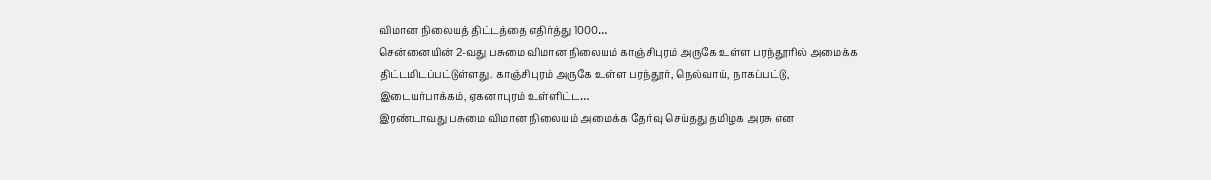விமான நிலையத் திட்டத்தை எதிர்த்து 1000…
சென்னையின் 2-வது பசுமை விமான நிலையம் காஞ்சிபுரம் அருகே உள்ள பரந்தூரில் அமைக்க திட்டமிடப்பட்டுள்ளது. காஞ்சிபுரம் அருகே உள்ள பரந்தூர், நெல்வாய், நாகப்பட்டு, இடையர்பாக்கம், ஏகனாபுரம் உள்ளிட்ட…
இரண்டாவது பசுமை விமான நிலையம் அமைக்க தேர்வு செய்தது தமிழக அரசு என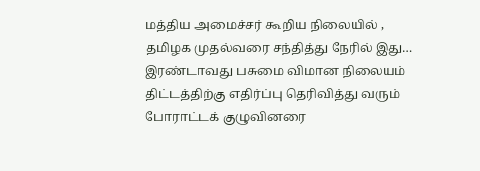மத்திய அமைச்சர் கூறிய நிலையில் , தமிழக முதல்வரை சந்தித்து நேரில் இது…
இரண்டாவது பசுமை விமான நிலையம் திட்டத்திற்கு எதிர்ப்பு தெரிவித்து வரும் போராட்டக் குழுவினரை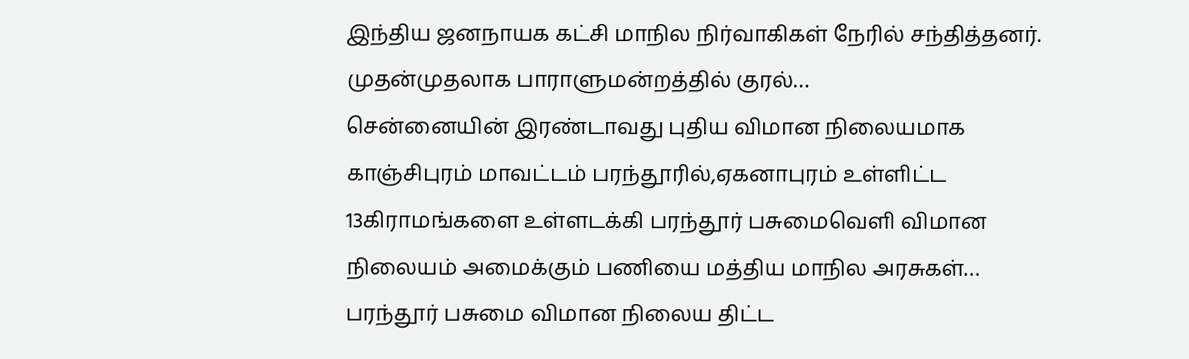இந்திய ஜனநாயக கட்சி மாநில நிர்வாகிகள் நேரில் சந்தித்தனர். முதன்முதலாக பாராளுமன்றத்தில் குரல்…
சென்னையின் இரண்டாவது புதிய விமான நிலையமாக காஞ்சிபுரம் மாவட்டம் பரந்தூரில்,ஏகனாபுரம் உள்ளிட்ட 13கிராமங்களை உள்ளடக்கி பரந்தூர் பசுமைவெளி விமான நிலையம் அமைக்கும் பணியை மத்திய மாநில அரசுகள்…
பரந்தூர் பசுமை விமான நிலைய திட்ட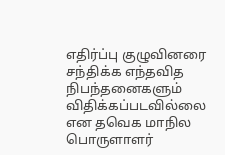எதிர்ப்பு குழுவினரை சந்திக்க எந்தவித நிபந்தனைகளும் விதிக்கப்படவில்லை என தவெக மாநில பொருளாளர்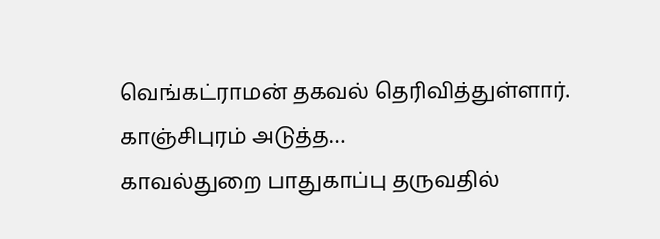வெங்கட்ராமன் தகவல் தெரிவித்துள்ளார். காஞ்சிபுரம் அடுத்த…
காவல்துறை பாதுகாப்பு தருவதில்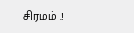சிரமம் .!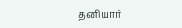தனியார்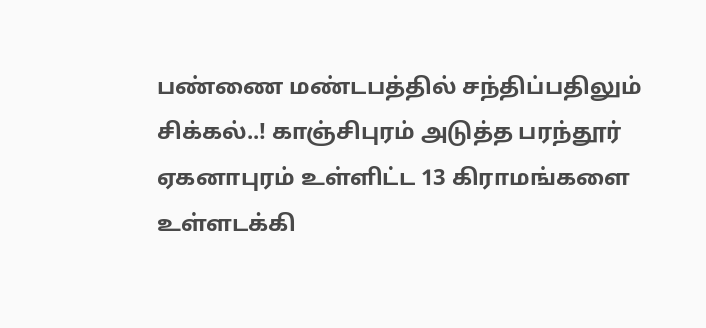பண்ணை மண்டபத்தில் சந்திப்பதிலும் சிக்கல்..! காஞ்சிபுரம் அடுத்த பரந்தூர் ஏகனாபுரம் உள்ளிட்ட 13 கிராமங்களை உள்ளடக்கி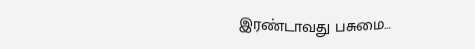இரண்டாவது பசுமை…